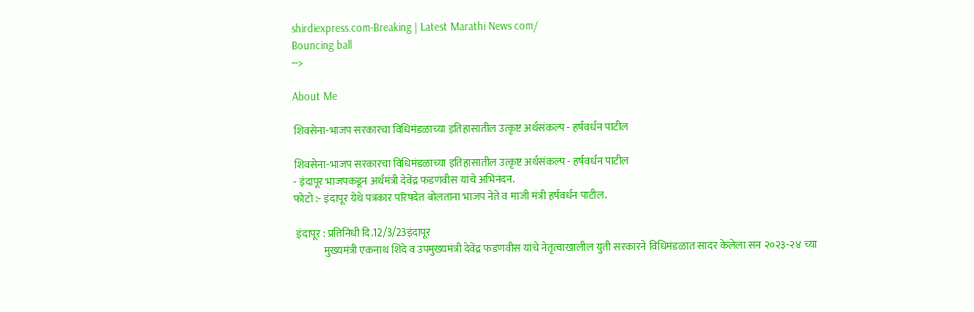shirdiexpress.com-Breaking | Latest Marathi News com/
Bouncing ball
-->

About Me

शिवसेना-भाजप सरकारचा विधिमंडळाच्या इतिहासातील उत्कृष्ट अर्थसंकल्प - हर्षवर्धन पाटील

शिवसेना-भाजप सरकारचा विधिमंडळाच्या इतिहासातील उत्कृष्ट अर्थसंकल्प - हर्षवर्धन पाटील
- इंदापूर भाजपकडून अर्थमंत्री देवेंद्र फडणवीस यांचे अभिनंदन.
फोटो :- इंदापूर येथे पत्रकार परिषदेत बोलताना भाजप नेते व माजी मंत्री हर्षवर्धन पाटील.

 इंदापूर : प्रतिनिधी दि.12/3/23इंदापूर
              मुख्यमंत्री एकनाथ शिंदे व उपमुख्यमंत्री देवेंद्र फडणवीस यांचे नेतृत्वाखालील युती सरकारने विधिमंडळात सादर केलेला सन २०२३-२४ च्या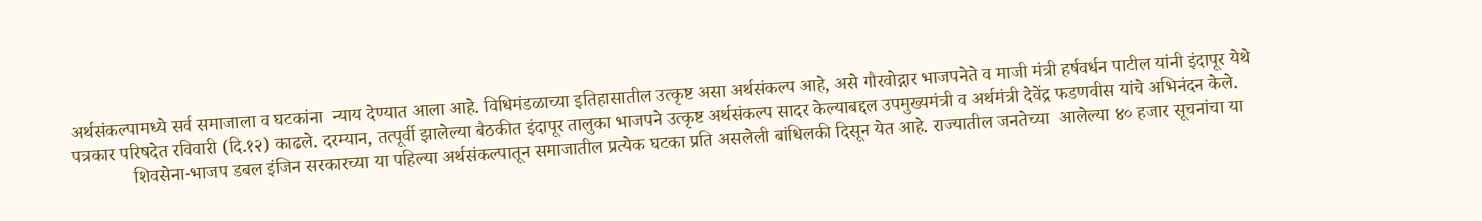अर्थसंकल्पामध्ये सर्व समाजाला व घटकांना  न्याय देण्यात आला आहे. विधिमंडळाच्या इतिहासातील उत्कृष्ट असा अर्थसंकल्प आहे, असे गौरवोद्गार भाजपनेते व माजी मंत्री हर्षवर्धन पाटील यांनी इंदापूर येथे पत्रकार परिषदेत रविवारी (दि.१२) काढले. दरम्यान, तत्पूर्वी झालेल्या बैठकीत इंदापूर तालुका भाजपने उत्कृष्ट अर्थसंकल्प सादर केल्याबद्दल उपमुख्यमंत्री व अर्थमंत्री देवेंद्र फडणवीस यांचे अभिनंदन केले.
             शिवसेना-भाजप डबल इंजिन सरकारच्या या पहिल्या अर्थसंकल्पातून समाजातील प्रत्येक घटका प्रति असलेली बांधिलकी दिसून येत आहे. राज्यातील जनतेच्या  आलेल्या ४० हजार सूचनांचा या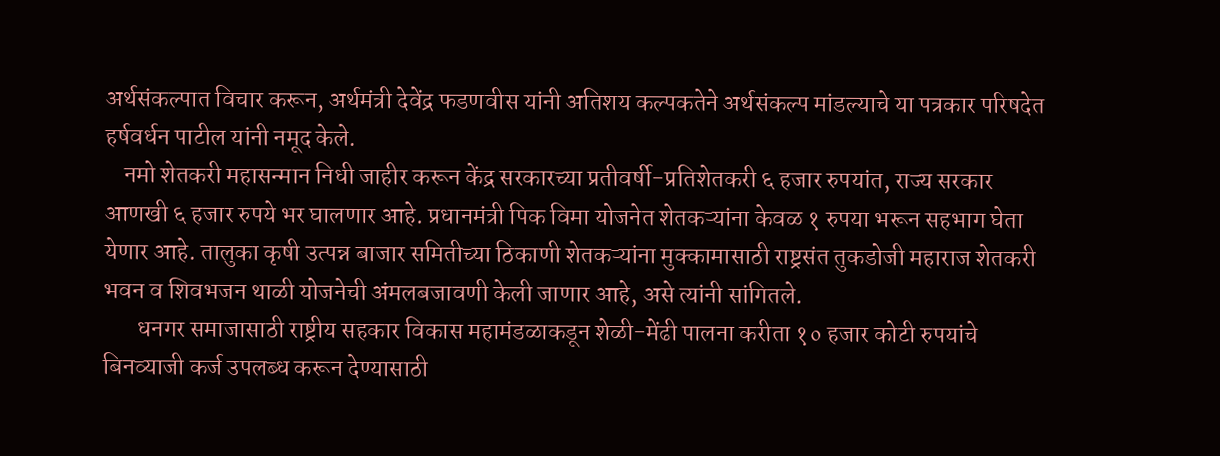अर्थसंकल्पात विचार करून, अर्थमंत्री देवेंद्र फडणवीस यांनी अतिशय कल्पकतेने अर्थसंकल्प मांडल्याचे या पत्रकार परिषदेत हर्षवर्धन पाटील यांनी नमूद केले.
    नमो शेतकरी महासन्मान निधी जाहीर करून केंद्र सरकारच्या प्रतीवर्षी-प्रतिशेतकरी ६ हजार रुपयांत, राज्य सरकार आणखी ६ हजार रुपये भर घालणार आहे. प्रधानमंत्री पिक विमा योजनेत शेतकऱ्यांना केवळ १ रुपया भरून सहभाग घेता येणार आहे. तालुका कृषी उत्पन्न बाजार समितीच्या ठिकाणी शेतकऱ्यांना मुक्कामासाठी राष्ट्रसंत तुकडोजी महाराज शेतकरी भवन व शिवभजन थाळी योजनेची अंमलबजावणी केली जाणार आहे, असे त्यांनी सांगितले.
       धनगर समाजासाठी राष्ट्रीय सहकार विकास महामंडळाकडून शेळी-मेंढी पालना करीता १० हजार कोटी रुपयांचे बिनव्याजी कर्ज उपलब्ध करून देण्यासाठी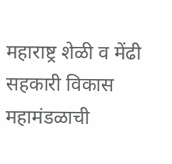महाराष्ट्र शेळी व मेंढी सहकारी विकास महामंडळाची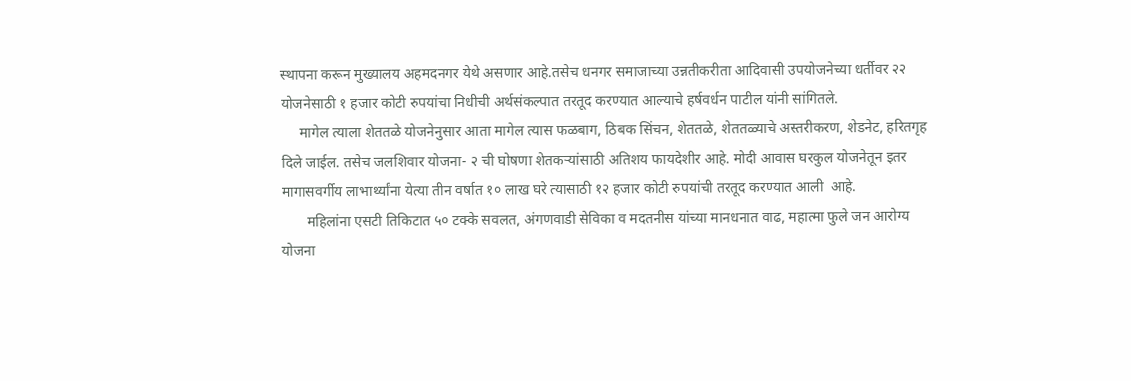स्थापना करून मुख्यालय अहमदनगर येथे असणार आहे.तसेच धनगर समाजाच्या उन्नतीकरीता आदिवासी उपयोजनेच्या धर्तीवर २२ योजनेसाठी १ हजार कोटी रुपयांचा निधीची अर्थसंकल्पात तरतूद करण्यात आल्याचे हर्षवर्धन पाटील यांनी सांगितले.
     मागेल त्याला शेततळे योजनेनुसार आता मागेल त्यास फळबाग, ठिबक सिंचन, शेततळे, शेततळ्याचे अस्तरीकरण, शेडनेट, हरितगृह दिले जाईल. तसेच जलशिवार योजना- २ ची घोषणा शेतकऱ्यांसाठी अतिशय फायदेशीर आहे. मोदी आवास घरकुल योजनेतून इतर मागासवर्गीय लाभार्थ्यांना येत्या तीन वर्षात १० लाख घरे त्यासाठी १२ हजार कोटी रुपयांची तरतूद करण्यात आली  आहे.
       महिलांना एसटी तिकिटात ५० टक्के सवलत, अंगणवाडी सेविका व मदतनीस यांच्या मानधनात वाढ, महात्मा फुले जन आरोग्य योजना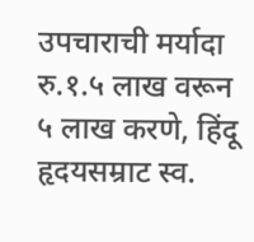उपचाराची मर्यादा रु.१.५ लाख वरून ५ लाख करणे, हिंदू हृदयसम्राट स्व.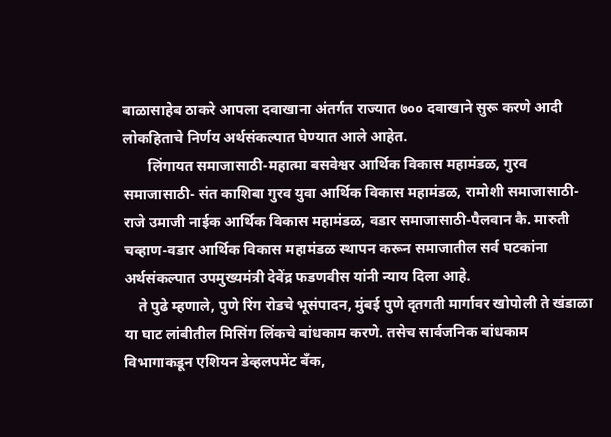बाळासाहेब ठाकरे आपला दवाखाना अंतर्गत राज्यात ७०० दवाखाने सुरू करणे आदी लोकहिताचे निर्णय अर्थसंकल्पात घेण्यात आले आहेत.
       लिंगायत समाजासाठी-महात्मा बसवेश्वर आर्थिक विकास महामंडळ, गुरव समाजासाठी- संत काशिबा गुरव युवा आर्थिक विकास महामंडळ, रामोशी समाजासाठी- राजे उमाजी नाईक आर्थिक विकास महामंडळ, वडार समाजासाठी-पैलवान कै. मारुती चव्हाण-वडार आर्थिक विकास महामंडळ स्थापन करून समाजातील सर्व घटकांना अर्थसंकल्पात उपमुख्यमंत्री देवेंद्र फडणवीस यांनी न्याय दिला आहे.
    ते पुढे म्हणाले, पुणे रिंग रोडचे भूसंपादन, मुंबई पुणे दृतगती मार्गावर खोपोली ते खंडाळा या घाट लांबीतील मिसिंग लिंकचे बांधकाम करणे. तसेच सार्वजनिक बांधकाम विभागाकडून एशियन डेव्हलपमेंट बँक,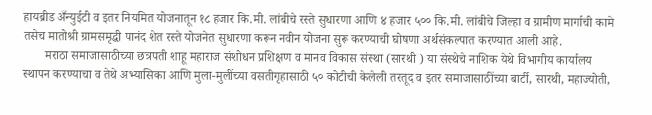हायब्रीड अँन्युईटी व इतर नियमित योजनातून १८ हजार कि.मी. लांबीचे रस्ते सुधारणा आणि ४ हजार ५०० कि.मी. लांबीचे जिल्हा व ग्रामीण मार्गाची कामे तसेच मातोश्री ग्रामसमृद्धी पानंद शेत रस्ते योजनेत सुधारणा करून नवीन योजना सुरू करण्याची घोषणा अर्थसंकल्पात करण्यात आली आहे.
       मराठा समाजासाठीच्या छत्रपती शाहू महाराज संशोधन प्रशिक्षण व मानव विकास संस्था (सारथी ) या संस्थेचे नाशिक येथे विभागीय कार्यालय स्थापन करण्याचा व तेथे अभ्यासिका आणि मुला-मुलींच्या वसतीगृहासाठी ५० कोटीची केलेली तरतूद व इतर समाजासाठींच्या बार्टी, सारथी, महाज्योती,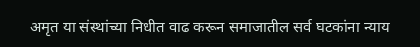अमृत या संस्थांच्या निधीत वाढ करून समाजातील सर्व घटकांना न्याय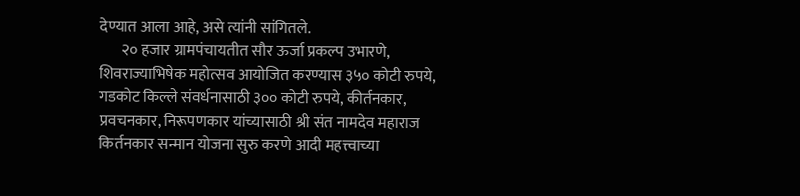देण्यात आला आहे, असे त्यांनी सांगितले.
       २० हजार ग्रामपंचायतीत सौर ऊर्जा प्रकल्प उभारणे, शिवराज्याभिषेक महोत्सव आयोजित करण्यास ३५० कोटी रुपये, गडकोट किल्ले संवर्धनासाठी ३०० कोटी रुपये, कीर्तनकार, प्रवचनकार, निरूपणकार यांच्यासाठी श्री संत नामदेव महाराज किर्तनकार सन्मान योजना सुरु करणे आदी महत्त्वाच्या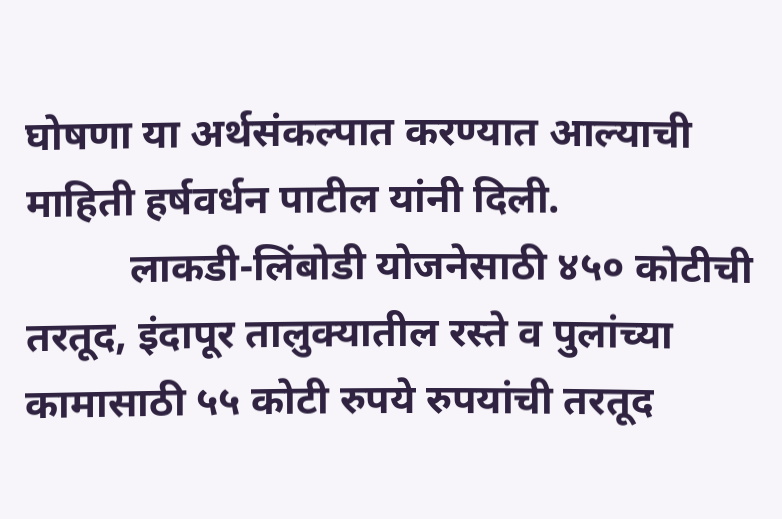घोषणा या अर्थसंकल्पात करण्यात आल्याची माहिती हर्षवर्धन पाटील यांनी दिली.
          लाकडी-लिंबोडी योजनेसाठी ४५० कोटीची तरतूद, इंदापूर तालुक्यातील रस्ते व पुलांच्या कामासाठी ५५ कोटी रुपये रुपयांची तरतूद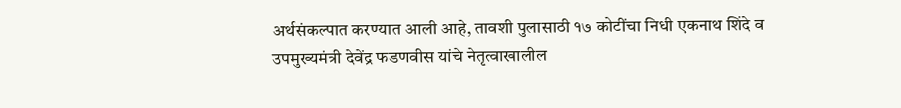अर्थसंकल्पात करण्यात आली आहे, तावशी पुलासाठी १७ कोटींचा निधी एकनाथ शिंदे व उपमुख्यमंत्री देवेंद्र फडणवीस यांचे नेतृत्वाखालील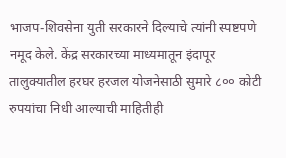भाजप-शिवसेना युती सरकारने दिल्याचे त्यांनी स्पष्टपणे नमूद केले. केंद्र सरकारच्या माध्यमातून इंदापूर तालुक्यातील हरघर हरजल योजनेसाठी सुमारे ८०० कोटी रुपयांचा निधी आल्याची माहितीही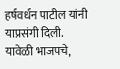हर्षवर्धन पाटील यांनी याप्रसंगी दिली. यावेळी भाजपचे,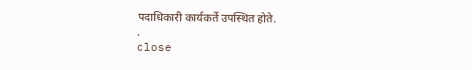पदाधिकारी कार्यकर्ते उपस्थित होते.
.
close